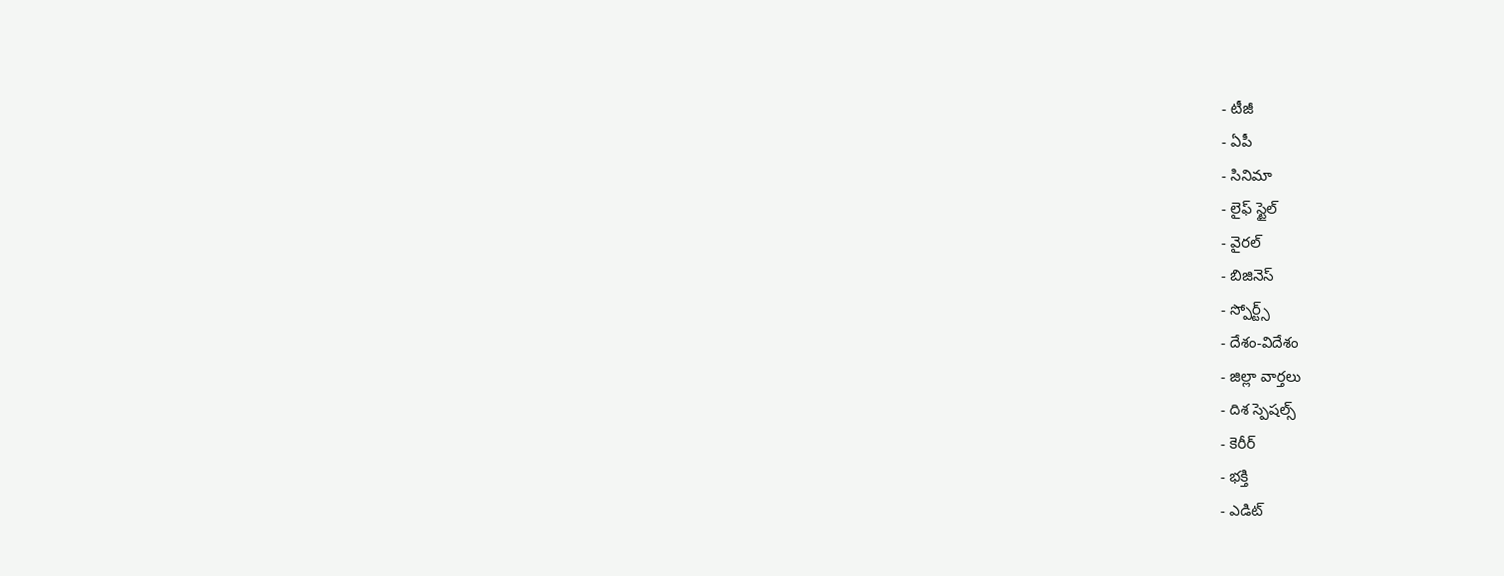- టీజీ
- ఏపీ
- సినిమా
- లైఫ్ స్టైల్
- వైరల్
- బిజినెస్
- స్పోర్ట్స్
- దేశం-విదేశం
- జిల్లా వార్తలు
- దిశ స్పెషల్స్
- కెరీర్
- భక్తి
- ఎడిట్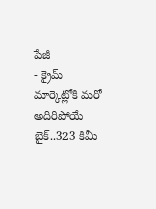పేజీ
- క్రైమ్
మార్కెట్లోకి మరో అదిరిపోయే బైక్..323 కిమీ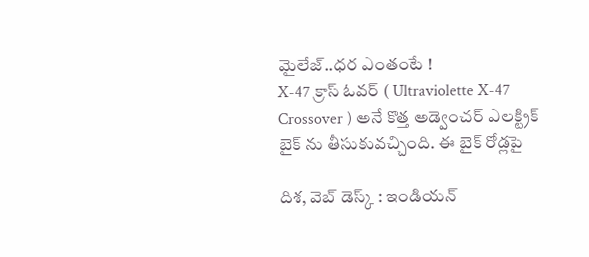మైలేజ్..ధర ఎంతంటే !
X-47 క్రాస్ ఓవర్ ( Ultraviolette X-47 Crossover ) అనే కొత్త అడ్వెంచర్ ఎలక్ట్రిక్ బైక్ ను తీసుకువచ్చింది. ఈ బైక్ రోడ్లపై

దిశ, వెబ్ డెస్క్ : ఇండియన్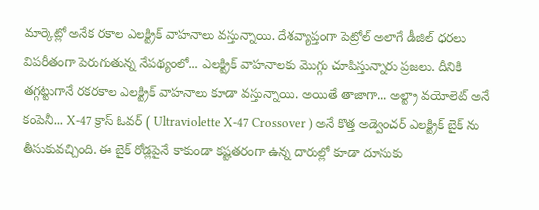మార్కెట్లో అనేక రకాల ఎలక్ట్రిక్ వాహనాలు వస్తున్నాయి. దేశవ్యాప్తంగా పెట్రోల్ అలాగే డీజిల్ ధరలు విపరీతంగా పెరుగుతున్న నేపథ్యంలో... ఎలక్ట్రిక్ వాహనాలకు మొగ్గు చూపిస్తున్నారు ప్రజలు. దీనికి తగ్గట్టుగానే రకరకాల ఎలక్ట్రిక్ వాహనాలు కూడా వస్తున్నాయి. అయితే తాజాగా... అల్ట్రా వయోలెట్ అనే కంపెనీ... X-47 క్రాస్ ఓవర్ ( Ultraviolette X-47 Crossover ) అనే కొత్త అడ్వెంచర్ ఎలక్ట్రిక్ బైక్ ను తీసుకువచ్చింది. ఈ బైక్ రోడ్లపైనే కాకుండా కష్టతరంగా ఉన్న దారుల్లో కూడా దూసుకు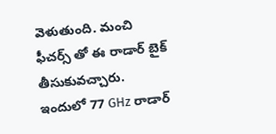వెళుతుంది. మంచి ఫీచర్స్ తో ఈ రాడార్ బైక్ తీసుకువచ్చారు.
ఇందులో 77 GHz రాడార్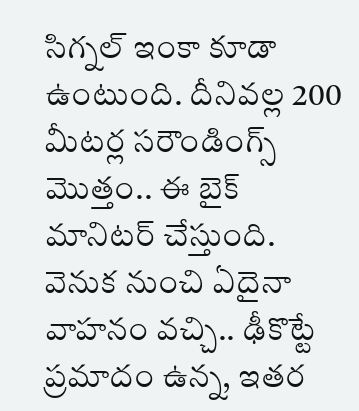సిగ్నల్ ఇంకా కూడా ఉంటుంది. దీనివల్ల 200 మీటర్ల సరౌండింగ్స్ మొత్తం.. ఈ బైక్ మానిటర్ చేస్తుంది. వెనుక నుంచి ఏదైనా వాహనం వచ్చి.. ఢీకొట్టే ప్రమాదం ఉన్న, ఇతర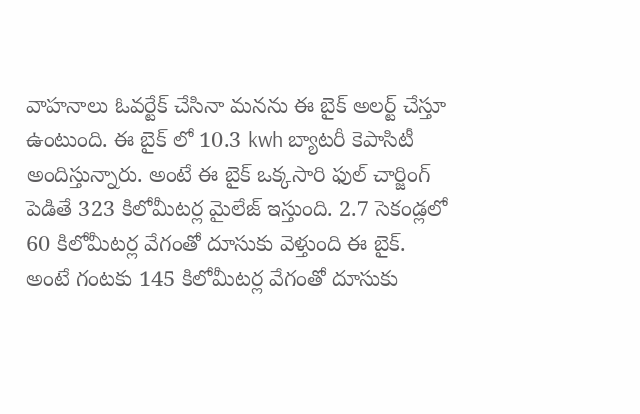వాహనాలు ఓవర్టేక్ చేసినా మనను ఈ బైక్ అలర్ట్ చేస్తూ ఉంటుంది. ఈ బైక్ లో 10.3 kwh బ్యాటరీ కెపాసిటీ అందిస్తున్నారు. అంటే ఈ బైక్ ఒక్కసారి ఫుల్ చార్జింగ్ పెడితే 323 కిలోమీటర్ల మైలేజ్ ఇస్తుంది. 2.7 సెకండ్లలో 60 కిలోమీటర్ల వేగంతో దూసుకు వెళ్తుంది ఈ బైక్. అంటే గంటకు 145 కిలోమీటర్ల వేగంతో దూసుకు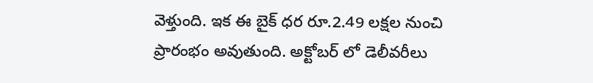వెళ్తుంది. ఇక ఈ బైక్ ధర రూ.2.49 లక్షల నుంచి ప్రారంభం అవుతుంది. అక్టోబర్ లో డెలీవరీలు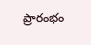ప్రారంభం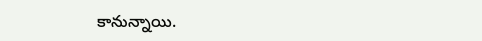కానున్నాయి.